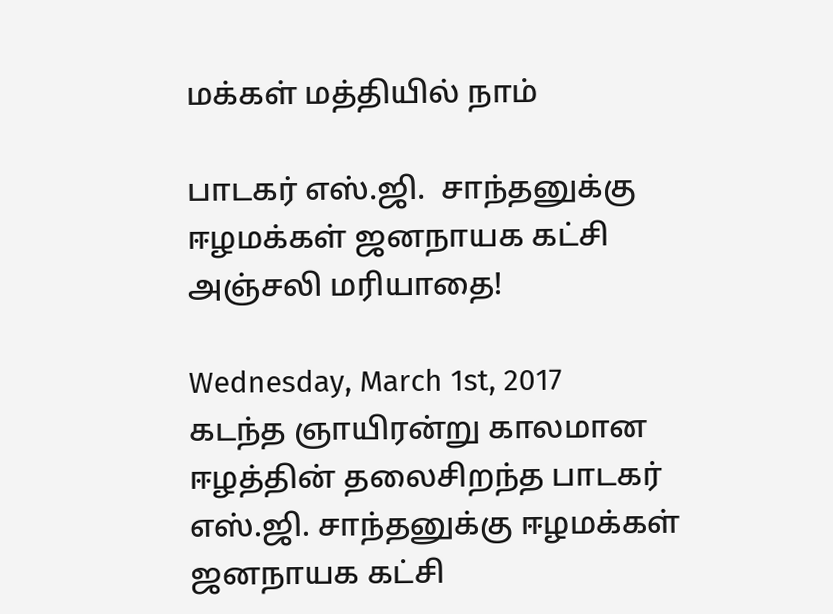மக்கள் மத்தியில் நாம்

பாடகர் எஸ்.ஜி.  சாந்தனுக்கு ஈழமக்கள் ஜனநாயக கட்சி அஞ்சலி மரியாதை!

Wednesday, March 1st, 2017
கடந்த ஞாயிரன்று காலமான ஈழத்தின் தலைசிறந்த பாடகர் எஸ்.ஜி. சாந்தனுக்கு ஈழமக்கள் ஜனநாயக கட்சி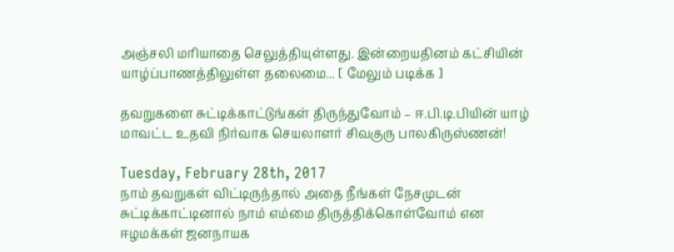அஞ்சலி மரியாதை செலுத்தியுள்ளது. இன்றையதினம் கட்சியின் யாழ்ப்பாணத்திலுள்ள தலைமை... [ மேலும் படிக்க ]

தவறுகளை சுட்டிக்காட்டுங்கள் திருந்துவோம் – ஈ.பி.டி.பியின் யாழ் மாவட்ட உதவி நிர்வாக செயலாளர் சிவகுரு பாலகிருஸ்ணன்!

Tuesday, February 28th, 2017
நாம் தவறுகள் விட்டிருந்தால் அதை நீங்கள் நேசமுடன் சுட்டிக்காட்டினால் நாம் எம்மை திருத்திக்கொள்வோம் என ஈழமக்கள் ஜனநாயக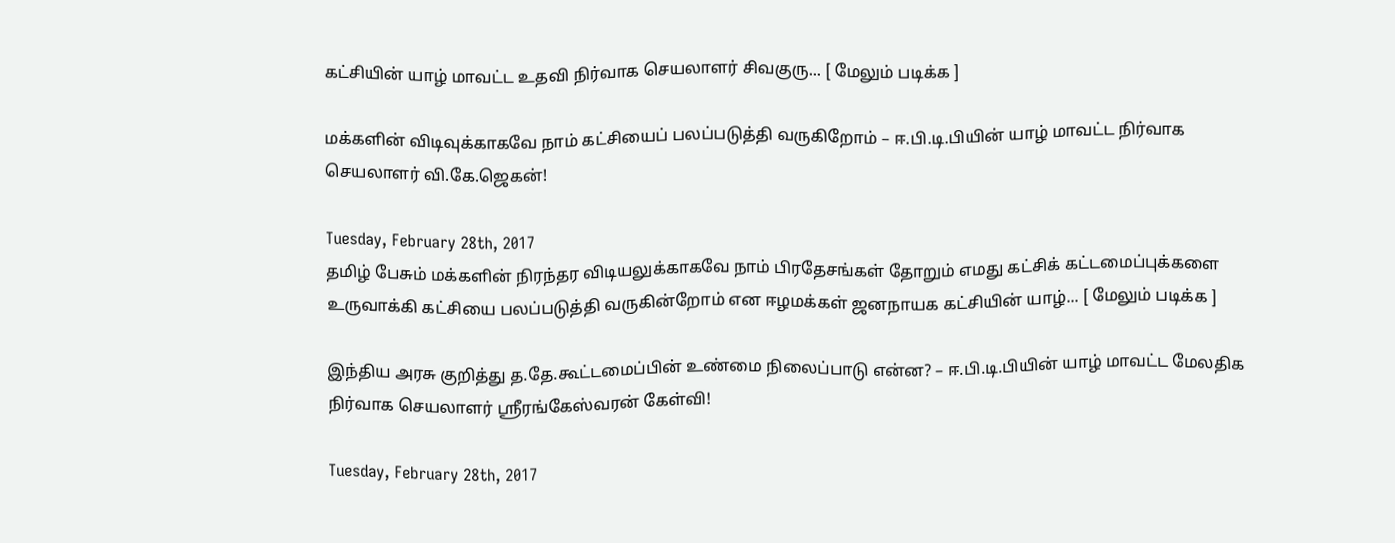கட்சியின் யாழ் மாவட்ட உதவி நிர்வாக செயலாளர் சிவகுரு... [ மேலும் படிக்க ]

மக்களின் விடிவுக்காகவே நாம் கட்சியைப் பலப்படுத்தி வருகிறோம் – ஈ.பி.டி.பியின் யாழ் மாவட்ட நிர்வாக செயலாளர் வி.கே.ஜெகன்!

Tuesday, February 28th, 2017
தமிழ் பேசும் மக்களின் நிரந்தர விடியலுக்காகவே நாம் பிரதேசங்கள் தோறும் எமது கட்சிக் கட்டமைப்புக்களை உருவாக்கி கட்சியை பலப்படுத்தி வருகின்றோம் என ஈழமக்கள் ஜனநாயக கட்சியின் யாழ்... [ மேலும் படிக்க ]

இந்திய அரசு குறித்து த.தே.கூட்டமைப்பின் உண்மை நிலைப்பாடு என்ன? – ஈ.பி.டி.பியின் யாழ் மாவட்ட மேலதிக நிர்வாக செயலாளர் ஶ்ரீரங்கேஸ்வரன் கேள்வி!

Tuesday, February 28th, 2017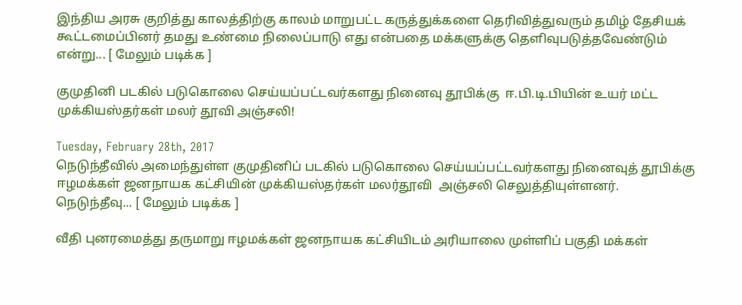இந்திய அரசு குறித்து காலத்திற்கு காலம் மாறுபட்ட கருத்துக்களை தெரிவித்துவரும் தமிழ் தேசியக் கூட்டமைப்பினர் தமது உண்மை நிலைப்பாடு எது என்பதை மக்களுக்கு தெளிவுபடுத்தவேண்டும் என்று... [ மேலும் படிக்க ]

குமுதினி படகில் படுகொலை செய்யப்பட்டவர்களது நினைவு தூபிக்கு  ஈ.பி.டி.பியின் உயர் மட்ட முக்கியஸ்தர்கள் மலர் தூவி அஞ்சலி!

Tuesday, February 28th, 2017
நெடுந்தீவில் அமைந்துள்ள குமுதினிப் படகில் படுகொலை செய்யப்பட்டவர்களது நினைவுத் தூபிக்கு ஈழமக்கள் ஜனநாயக கட்சியின் முக்கியஸ்தர்கள் மலர்தூவி  அஞ்சலி செலுத்தியுள்ளனர். நெடுந்தீவு... [ மேலும் படிக்க ]

வீதி புனரமைத்து தருமாறு ஈழமக்கள் ஜனநாயக கட்சியிடம் அரியாலை முள்ளிப் பகுதி மக்கள்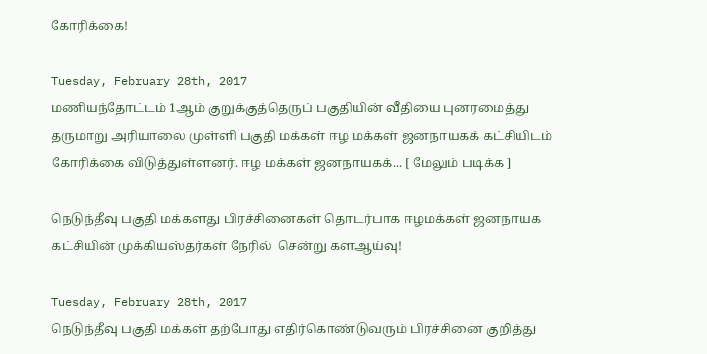கோரிக்கை!

Tuesday, February 28th, 2017
மணியந்தோட்டம் 1ஆம் குறுக்குத்தெருப் பகுதியின் வீதியை புனரமைத்து தருமாறு அரியாலை முள்ளி பகுதி மக்கள் ஈழ மக்கள் ஜனநாயகக் கட்சியிடம் கோரிக்கை விடுத்துள்ளனர். ஈழ மக்கள் ஜனநாயகக்... [ மேலும் படிக்க ]

நெடுந்தீவு பகுதி மக்களது பிரச்சினைகள் தொடர்பாக ஈழமக்கள் ஜனநாயக கட்சியின் முக்கியஸ்தர்கள் நேரில்  சென்று களஆய்வு!

Tuesday, February 28th, 2017
நெடுந்தீவு பகுதி மக்கள் தற்போது எதிர்கொண்டுவரும் பிரச்சினை குறித்து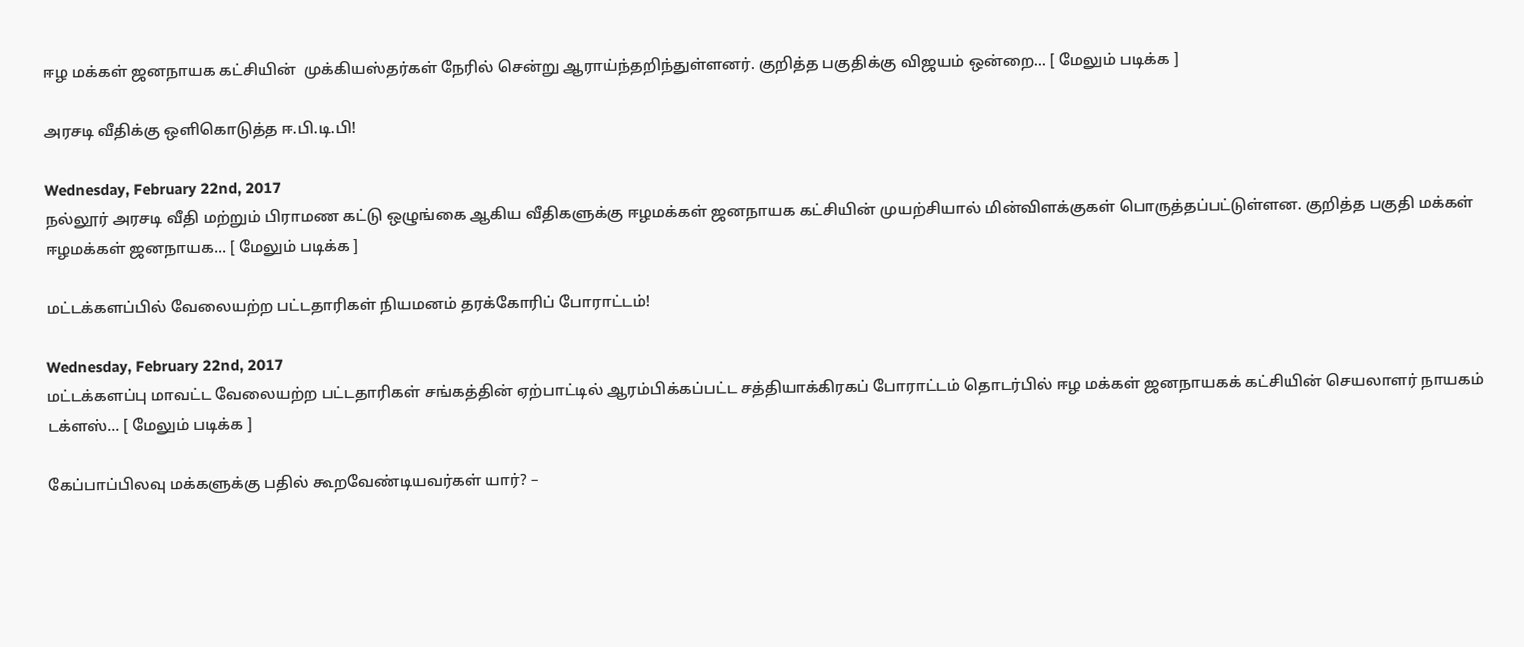ஈழ மக்கள் ஜனநாயக கட்சியின்  முக்கியஸ்தர்கள் நேரில் சென்று ஆராய்ந்தறிந்துள்ளனர். குறித்த பகுதிக்கு விஜயம் ஒன்றை... [ மேலும் படிக்க ]

அரசடி வீதிக்கு ஒளிகொடுத்த ஈ.பி.டி.பி!

Wednesday, February 22nd, 2017
நல்லூர் அரசடி வீதி மற்றும் பிராமண கட்டு ஒழுங்கை ஆகிய வீதிகளுக்கு ஈழமக்கள் ஜனநாயக கட்சியின் முயற்சியால் மின்விளக்குகள் பொருத்தப்பட்டுள்ளன. குறித்த பகுதி மக்கள் ஈழமக்கள் ஜனநாயக... [ மேலும் படிக்க ]

மட்டக்களப்பில் வேலையற்ற பட்டதாரிகள் நியமனம் தரக்கோரிப் போராட்டம்!

Wednesday, February 22nd, 2017
மட்டக்களப்பு மாவட்ட வேலையற்ற பட்டதாரிகள் சங்கத்தின் ஏற்பாட்டில் ஆரம்பிக்கப்பட்ட சத்தியாக்கிரகப் போராட்டம் தொடர்பில் ஈழ மக்கள் ஜனநாயகக் கட்சியின் செயலாளர் நாயகம் டக்ளஸ்... [ மேலும் படிக்க ]

கேப்பாப்பிலவு மக்களுக்கு பதில் கூறவேண்டியவர்கள் யார்? –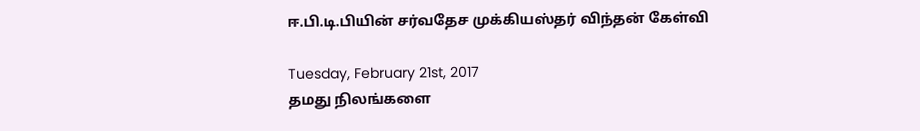ஈ.பி.டி.பியின் சர்வதேச முக்கியஸ்தர் விந்தன் கேள்வி

Tuesday, February 21st, 2017
தமது நிலங்களை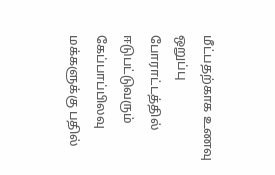மீட்பதற்காக உணவு ஒறுப்பு போராட்டத்தில் ஈடுபட்டுவரும் கேப்பாப்பிலவு மக்களுக்கு பதில்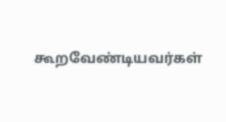கூறவேண்டியவர்கள்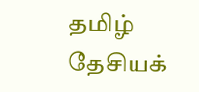தமிழ் தேசியக்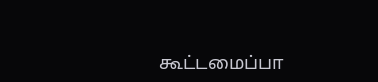கூட்டமைப்பா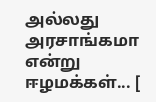அல்லது அரசாங்கமா என்று  ஈழமக்கள்... [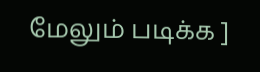மேலும் படிக்க ]